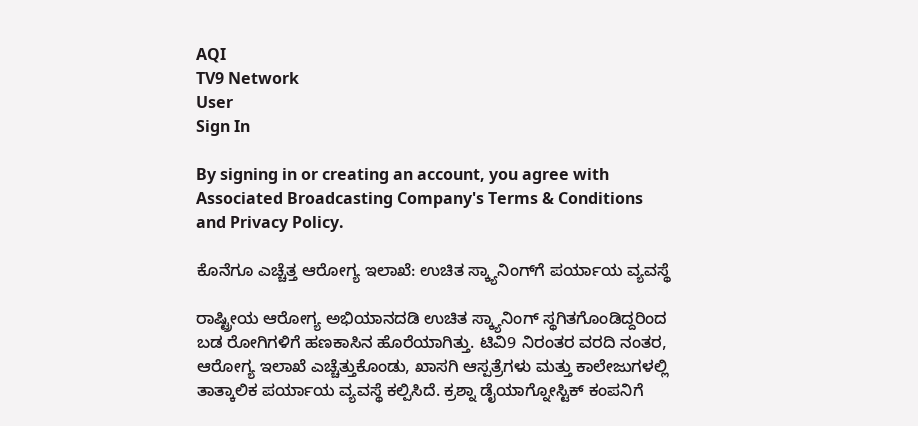AQI
TV9 Network
User
Sign In

By signing in or creating an account, you agree with Associated Broadcasting Company's Terms & Conditions and Privacy Policy.

ಕೊನೆಗೂ ಎಚ್ಚೆತ್ತ ಆರೋಗ್ಯ ಇಲಾಖೆ: ಉಚಿತ ಸ್ಕ್ಯಾನಿಂಗ್‌ಗೆ ಪರ್ಯಾಯ ವ್ಯವಸ್ಥೆ

ರಾಷ್ಟ್ರೀಯ ಆರೋಗ್ಯ ಅಭಿಯಾನದಡಿ ಉಚಿತ ಸ್ಕ್ಯಾನಿಂಗ್ ಸ್ಥಗಿತಗೊಂಡಿದ್ದರಿಂದ ಬಡ ರೋಗಿಗಳಿಗೆ ಹಣಕಾಸಿನ ಹೊರೆಯಾಗಿತ್ತು. ಟಿವಿ9 ನಿರಂತರ ವರದಿ ನಂತರ, ಆರೋಗ್ಯ ಇಲಾಖೆ ಎಚ್ಚೆತ್ತುಕೊಂಡು, ಖಾಸಗಿ ಆಸ್ಪತ್ರೆಗಳು ಮತ್ತು ಕಾಲೇಜುಗಳಲ್ಲಿ ತಾತ್ಕಾಲಿಕ ಪರ್ಯಾಯ ವ್ಯವಸ್ಥೆ ಕಲ್ಪಿಸಿದೆ. ಕ್ರಶ್ನಾ ಡೈಯಾಗ್ನೋಸ್ಟಿಕ್ ಕಂಪನಿಗೆ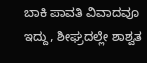ಬಾಕಿ ಪಾವತಿ ವಿವಾದವೂ ಇದ್ದು, ಶೀಘ್ರದಲ್ಲೇ ಶಾಶ್ವತ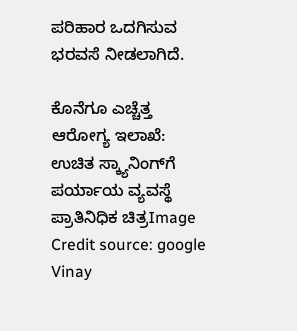ಪರಿಹಾರ ಒದಗಿಸುವ ಭರವಸೆ ನೀಡಲಾಗಿದೆ.

ಕೊನೆಗೂ ಎಚ್ಚೆತ್ತ ಆರೋಗ್ಯ ಇಲಾಖೆ: ಉಚಿತ ಸ್ಕ್ಯಾನಿಂಗ್‌ಗೆ ಪರ್ಯಾಯ ವ್ಯವಸ್ಥೆ
ಪ್ರಾತಿನಿಧಿಕ ಚಿತ್ರImage Credit source: google
Vinay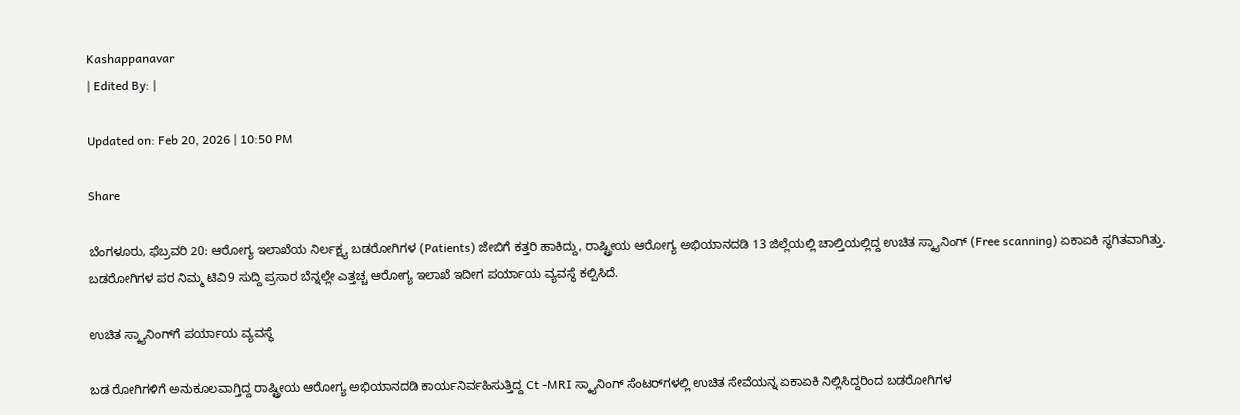Kashappanavar
| Edited By: |

Updated on: Feb 20, 2026 | 10:50 PM

Share

ಬೆಂಗಳೂರು, ಫೆಬ್ರವರಿ 20: ಆರೋಗ್ಯ ಇಲಾಖೆಯ‌ ನಿರ್ಲಕ್ಷ್ಯ ಬಡರೋಗಿಗಳ (Patients) ಜೇಬಿಗೆ ಕತ್ತರಿ ಹಾಕಿದ್ದು, ರಾಷ್ಟ್ರೀಯ ಆರೋಗ್ಯ ಅಭಿಯಾನದಡಿ 13 ಜಿಲ್ಲೆಯಲ್ಲಿ ಚಾಲ್ತಿಯಲ್ಲಿದ್ದ ಉಚಿತ ಸ್ಕ್ಯಾನಿಂಗ್ (Free scanning) ಏಕಾಏಕಿ ಸ್ಥಗಿತವಾಗಿತ್ತು. ಬಡರೋಗಿಗಳ ಪರ ನಿಮ್ಮ ಟಿವಿ9 ಸುದ್ದಿ ಪ್ರಸಾರ ಬೆನ್ನಲ್ಲೇ ಎತ್ತಚ್ಚ ಆರೋಗ್ಯ ಇಲಾಖೆ ಇದೀಗ ಪರ್ಯಾಯ ವ್ಯವಸ್ಥೆ ಕಲ್ಪಿಸಿದೆ.

ಉಚಿತ ಸ್ಕ್ಯಾನಿಂಗ್‌ಗೆ ಪರ್ಯಾಯ ವ್ಯವಸ್ಥೆ

ಬಡ ರೋಗಿಗಳಿಗೆ ಅನುಕೂಲವಾಗ್ತಿದ್ದ ರಾಷ್ಟ್ರೀಯ ಆರೋಗ್ಯ ಅಭಿಯಾನದಡಿ ಕಾರ್ಯನಿರ್ವಹಿಸುತ್ತಿದ್ದ Ct -MRI ಸ್ಕ್ಯಾನಿಂಗ್ ಸೆಂಟರ್‌ಗಳಲ್ಲಿ ಉಚಿತ ಸೇವೆಯನ್ನ ಏಕಾಏಕಿ ನಿಲ್ಲಿಸಿದ್ದರಿಂದ ಬಡರೋಗಿಗಳ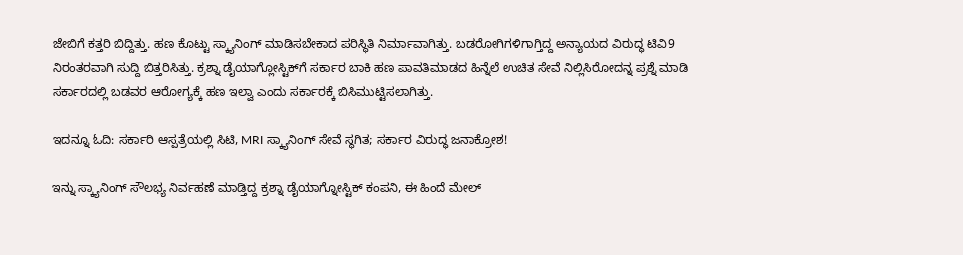ಜೇಬಿಗೆ ಕತ್ತರಿ ಬಿದ್ದಿತ್ತು. ಹಣ ಕೊಟ್ಟು ಸ್ಕ್ಯಾನಿಂಗ್ ಮಾಡಿಸಬೇಕಾದ ಪರಿಸ್ಥಿತಿ ನಿರ್ಮಾವಾಗಿತ್ತು. ಬಡರೋಗಿಗಳಿಗಾಗ್ತಿದ್ದ ಅನ್ಯಾಯದ ವಿರುದ್ಧ ಟಿವಿ9 ನಿರಂತರವಾಗಿ ಸುದ್ದಿ ಬಿತ್ತರಿಸಿತ್ತು. ಕ್ರಶ್ನಾ ಡೈಯಾಗ್ಲೋಸ್ಟಿಕ್‌‌ಗೆ ಸರ್ಕಾರ ಬಾಕಿ ಹಣ ಪಾವತಿಮಾಡದ ಹಿನ್ನೆಲೆ ಉಚಿತ ಸೇವೆ ನಿಲ್ಲಿಸಿರೋದನ್ನ ಪ್ರಶ್ನೆ ಮಾಡಿ ಸರ್ಕಾರದಲ್ಲಿ ಬಡವರ ಆರೋಗ್ಯಕ್ಕೆ ಹಣ ಇಲ್ವಾ ಎಂದು ಸರ್ಕಾರಕ್ಕೆ ಬಿಸಿಮುಟ್ಟಿಸಲಾಗಿತ್ತು.

ಇದನ್ನೂ ಓದಿ: ಸರ್ಕಾರಿ ಆಸ್ಪತ್ರೆಯಲ್ಲಿ ಸಿಟಿ, MRI ಸ್ಕ್ಯಾನಿಂಗ್ ಸೇವೆ ಸ್ಥಗಿತ; ಸರ್ಕಾರ ವಿರುದ್ಧ ಜನಾಕ್ರೋಶ!

ಇನ್ನು ಸ್ಕ್ಯಾನಿಂಗ್ ಸೌಲಭ್ಯ ನಿರ್ವಹಣೆ ಮಾಡ್ತಿದ್ದ ಕ್ರಶ್ನಾ ಡೈಯಾಗ್ನೋಸ್ಟಿಕ್ ಕಂಪನಿ, ಈ ಹಿಂದೆ ಮೇಲ್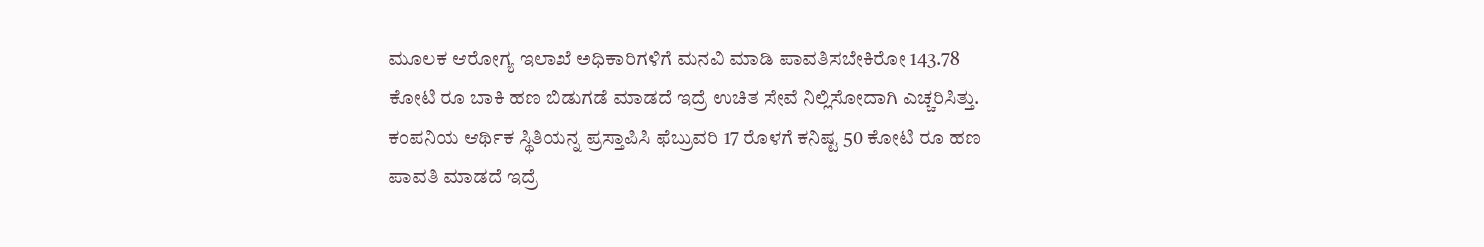ಮೂಲಕ ಆರೋಗ್ಯ ಇಲಾಖೆ ಅಧಿಕಾರಿಗಳಿಗೆ ಮನವಿ ಮಾಡಿ‌ ಪಾವತಿಸಬೇಕಿರೋ 143.78 ಕೋಟಿ ರೂ ಬಾಕಿ ಹಣ ಬಿಡುಗಡೆ ಮಾಡದೆ‌ ಇದ್ರೆ ಉಚಿತ ಸೇವೆ ನಿಲ್ಲಿಸೋದಾಗಿ ಎಚ್ಚರಿಸಿತ್ತು‌. ಕಂಪನಿಯ ಆರ್ಥಿಕ ಸ್ಥಿತಿಯನ್ನ ಪ್ರಸ್ತಾಪಿಸಿ ಫೆಬ್ರುವರಿ 17 ರೊಳಗೆ ಕನಿಷ್ಟ 50 ಕೋಟಿ‌ ರೂ ಹಣ ಪಾವತಿ ಮಾಡದೆ ಇದ್ರೆ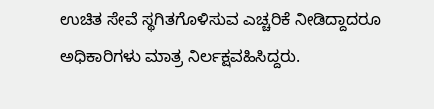ಉಚಿತ ಸೇವೆ ಸ್ಥಗಿತಗೊಳಿಸುವ ಎಚ್ಚರಿಕೆ‌ ನೀಡಿದ್ದಾದರೂ ಅಧಿಕಾರಿಗಳು ಮಾತ್ರ ನಿರ್ಲಕ್ಷವಹಿಸಿದ್ದರು.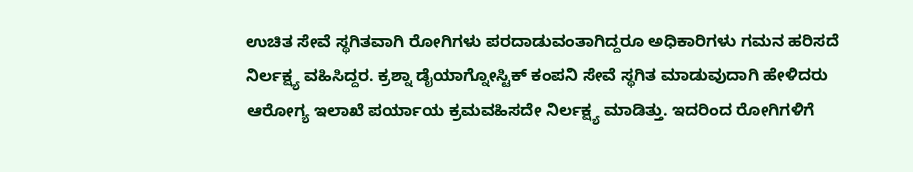ಉಚಿತ ಸೇವೆ ಸ್ಥಗಿತವಾಗಿ ರೋಗಿಗಳು ಪರದಾಡುವಂತಾಗಿದ್ದರೂ ಅಧಿಕಾರಿಗಳು ಗಮನ ಹರಿಸದೆ ನಿರ್ಲಕ್ಷ್ಯ ವಹಿಸಿದ್ದರ. ಕ್ರಶ್ನಾ ಡೈಯಾಗ್ನೋಸ್ಟಿಕ್ ಕಂಪನಿ ಸೇವೆ ಸ್ಥಗಿತ ಮಾಡುವುದಾಗಿ ಹೇಳಿದರು ಆರೋಗ್ಯ ಇಲಾಖೆ ಪರ್ಯಾಯ ಕ್ರಮವಹಿಸದೇ ನಿರ್ಲಕ್ಷ್ಯ ಮಾಡಿತ್ತು. ಇದರಿಂದ ರೋಗಿಗಳಿಗೆ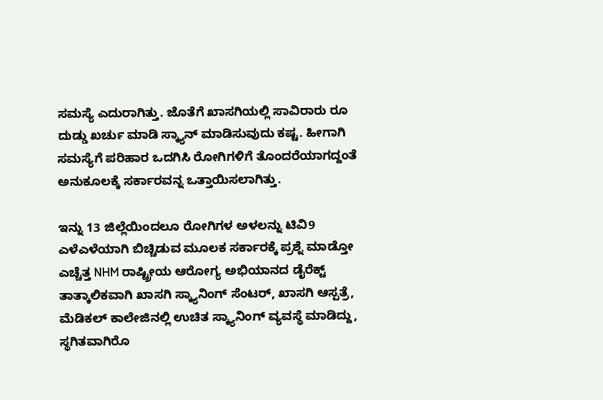ಸಮಸ್ಯೆ ಎದುರಾಗಿತ್ತು. ಜೊತೆಗೆ ಖಾಸಗಿಯಲ್ಲಿ ಸಾವಿರಾರು ರೂ ದುಡ್ಡು ಖರ್ಚು ಮಾಡಿ ಸ್ಕ್ಯಾನ್ ಮಾಡಿಸುವುದು ಕಷ್ಟ. ಹೀಗಾಗಿ ಸಮಸ್ಯೆಗೆ ಪರಿಹಾರ ಒದಗಿಸಿ ರೋಗಿಗಳಿಗೆ ತೊಂದರೆಯಾಗದ್ದಂತೆ ಅನುಕೂಲಕ್ಕೆ ಸರ್ಕಾರವನ್ನ ಒತ್ತಾಯಿಸಲಾಗಿತ್ತು.

ಇನ್ನು 13 ಜಿಲ್ಲೆಯಿಂದಲೂ ರೋಗಿಗಳ ಅಳಲನ್ನು ಟಿವಿ9 ಎಳೆಎಳೆಯಾಗಿ ಬಿಚ್ಚಿಡುವ ಮೂಲಕ ಸರ್ಕಾರಕ್ಕೆ ಪ್ರಶ್ನೆ‌ ಮಾಡ್ತೋ ಎಚ್ಚೆತ್ತ NHM ರಾಷ್ಟ್ರೀಯ ಆರೋಗ್ಯ ಅಭಿಯಾನದ ಡೈರೆಕ್ಟ್ ತಾತ್ಕಾಲಿಕವಾಗಿ ಖಾಸಗಿ ಸ್ಕ್ಯಾನಿಂಗ್ ಸೆಂಟರ್, ಖಾಸಗಿ ಆಸ್ಪತ್ರೆ, ಮೆಡಿಕಲ್ ಕಾಲೇಜಿನಲ್ಲಿ ಉಚಿತ ಸ್ಕ್ಯಾನಿಂಗ್ ವ್ಯವಸ್ಥೆ‌ ಮಾಡಿದ್ದು, ಸ್ಥಗಿತವಾಗಿರೊ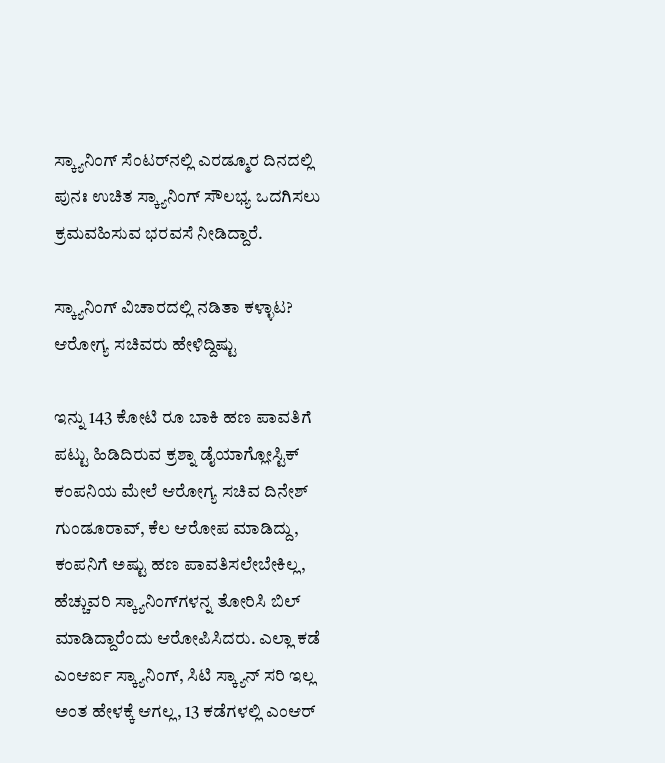ಸ್ಕ್ಯಾನಿಂಗ್ ಸೆಂಟರ್‌ನಲ್ಲಿ ಎರಡ್ಮೂರ ದಿನದಲ್ಲಿ ಪುನಃ ಉಚಿತ ಸ್ಕ್ಯಾನಿಂಗ್ ಸೌಲಭ್ಯ ಒದಗಿಸಲು ಕ್ರಮವಹಿಸುವ ಭರವಸೆ ನೀಡಿದ್ದಾರೆ.

ಸ್ಕ್ಯಾನಿಂಗ್ ವಿಚಾರದಲ್ಲಿ ನಡಿತಾ ಕಳ್ಳಾಟ? ಆರೋಗ್ಯ ಸಚಿವರು ಹೇಳಿದ್ದಿಷ್ಟು

ಇನ್ನು 143 ಕೋಟಿ ರೂ ಬಾಕಿ ಹಣ ಪಾವತಿಗೆ ಪಟ್ಟು ಹಿಡಿದಿರುವ ಕ್ರಶ್ನಾ ಡೈಯಾಗ್ಲೋಸ್ಟಿಕ್ ಕಂಪನಿಯ ಮೇಲೆ ಆರೋಗ್ಯ ಸಚಿವ ದಿನೇಶ್ ಗುಂಡೂರಾವ್, ಕೆಲ ಆರೋಪ ಮಾಡಿದ್ದು, ಕಂಪನಿಗೆ ಅಷ್ಟು ಹಣ ಪಾವತಿಸಲೇಬೇಕಿಲ್ಲ, ಹೆಚ್ಚುವರಿ ಸ್ಕ್ಯಾನಿಂಗ್‌ಗಳನ್ನ ತೋರಿಸಿ ಬಿಲ್ ಮಾಡಿದ್ದಾರೆಂದು ಆರೋಪಿಸಿದರು. ಎಲ್ಲಾ ಕಡೆ ಎಂಆರ್ಐ ಸ್ಕ್ಯಾನಿಂಗ್, ಸಿಟಿ ಸ್ಕ್ಯಾನ್ ಸರಿ ಇಲ್ಲ ಅಂತ ಹೇಳಕ್ಕೆ ಆಗಲ್ಲ, 13 ಕಡೆಗಳಲ್ಲಿ ಎಂಆರ್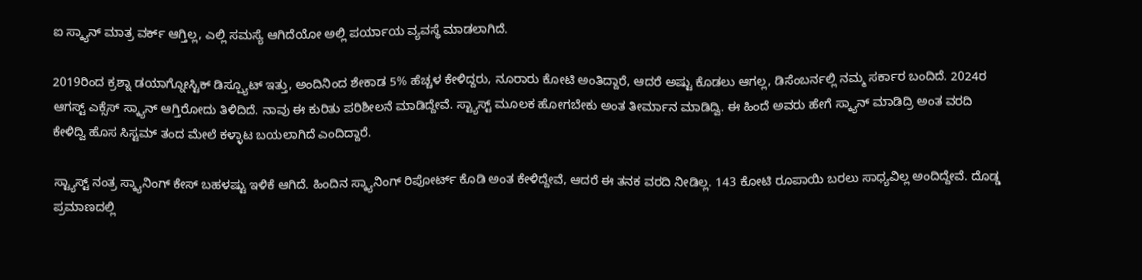ಐ ಸ್ಕ್ಯಾನ್ ಮಾತ್ರ ವರ್ಕ್ ಆಗ್ತಿಲ್ಲ, ಎಲ್ಲಿ ಸಮಸ್ಯೆ ಆಗಿದೆಯೋ ಅಲ್ಲಿ ಪರ್ಯಾಯ ವ್ಯವಸ್ಥೆ ಮಾಡಲಾಗಿದೆ.

2019ರಿಂದ ಕ್ರಶ್ನಾ ಡಯಾಗ್ನೋಸ್ಟಿಕ್ ಡಿಸ್ಪ್ಯೂಟ್ ಇತ್ತು, ಅಂದಿನಿಂದ ಶೇಕಾಡ 5% ಹೆಚ್ಚಳ ಕೇಳಿದ್ದರು, ನೂರಾರು ಕೋಟಿ ಅಂತಿದ್ದಾರೆ, ಆದರೆ ಅಷ್ಟು ಕೊಡಲು ಆಗಲ್ಲ, ಡಿಸೆಂಬರ್ನಲ್ಲಿ ನಮ್ಮ ಸರ್ಕಾರ ಬಂದಿದೆ. 2024ರ ಆಗಸ್ಟ್ ಎಕ್ಸೆಸ್ ಸ್ಕ್ಯಾನ್ ಆಗ್ತಿರೋದು ತಿಳಿದಿದೆ. ನಾವು ಈ ಕುರಿತು ಪರಿಶೀಲನೆ ಮಾಡಿದ್ದೇವೆ. ಸ್ಟ್ಯಾಸ್ಟ್ ಮೂಲಕ ಹೋಗಬೇಕು ಅಂತ ತೀರ್ಮಾನ ಮಾಡಿದ್ವಿ. ಈ ಹಿಂದೆ ಅವರು ಹೇಗೆ ಸ್ಕ್ಯಾನ್ ಮಾಡಿದ್ರಿ ಅಂತ ವರದಿ ಕೇಳಿದ್ವಿ ಹೊಸ ಸಿಸ್ಟಮ್ ತಂದ ಮೇಲೆ ಕಳ್ಳಾಟ ಬಯಲಾಗಿದೆ ಎಂದಿದ್ದಾರೆ.

ಸ್ಟ್ಯಾಸ್ಟ್ ನಂತ್ರ ಸ್ಕ್ಯಾನಿಂಗ್ ಕೇಸ್ ಬಹಳಷ್ಟು ಇಳಿಕೆ ಆಗಿದೆ. ಹಿಂದಿನ ಸ್ಕ್ಯಾನಿಂಗ್ ರಿಪೋರ್ಟ್ ಕೊಡಿ ಅಂತ ಕೇಳಿದ್ದೇವೆ, ಆದರೆ ಈ ತನಕ ವರದಿ ನೀಡಿಲ್ಲ. 143 ಕೋಟಿ ರೂಪಾಯಿ ಬರಲು ಸಾಧ್ಯವಿಲ್ಲ ಅಂದಿದ್ದೇವೆ. ದೊಡ್ಡ ಪ್ರಮಾಣದಲ್ಲಿ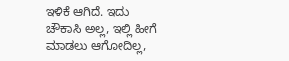ಇಳಿಕೆ ಆಗಿದೆ. ಇದು ಚೌಕಾಸಿ ಅಲ್ಲ, ಇಲ್ಲಿ ಹೀಗೆ ಮಾಡಲು ಆಗೋದಿಲ್ಲ,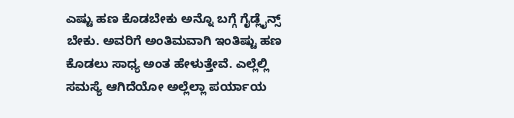ಎಷ್ಟು ಹಣ ಕೊಡಬೇಕು ಅನ್ನೊ ಬಗ್ಗೆ ಗೈಡ್ಲೈನ್ಸ್ ಬೇಕು. ಅವರಿಗೆ ಅಂತಿಮವಾಗಿ ಇಂತಿಷ್ಟು ಹಣ ಕೊಡಲು ಸಾಧ್ಯ ಅಂತ ಹೇಳುತ್ತೇವೆ. ಎಲ್ಲೆಲ್ಲಿ ಸಮಸ್ಯೆ ಆಗಿದೆಯೋ ಅಲ್ಲೆಲ್ಲಾ ಪರ್ಯಾಯ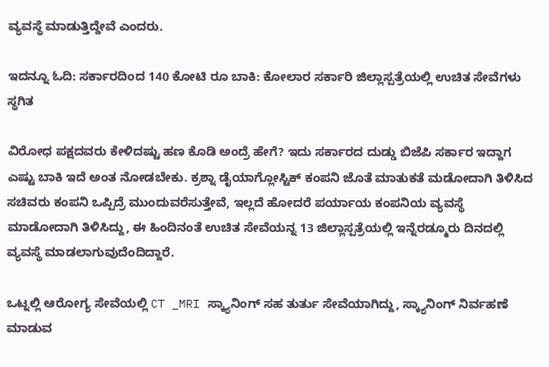ವ್ಯವಸ್ಥೆ ಮಾಡುತ್ತಿದ್ದೇವೆ ಎಂದರು.

ಇದನ್ನೂ ಓದಿ: ಸರ್ಕಾರದಿಂದ 140 ಕೋಟಿ ರೂ ಬಾಕಿ: ಕೋಲಾರ ಸರ್ಕಾರಿ ಜಿಲ್ಲಾಸ್ಪತ್ರೆಯಲ್ಲಿ ಉಚಿತ ಸೇವೆಗಳು ಸ್ಥಗಿತ

ವಿರೋಧ ಪಕ್ಷದವರು ಕೇಳಿದಷ್ಟು ಹಣ ಕೊಡಿ ಅಂದ್ರೆ ಹೇಗೆ? ಇದು ಸರ್ಕಾರದ ದುಡ್ಡು ಬಿಜೆಪಿ ಸರ್ಕಾರ ಇದ್ದಾಗ ಎಷ್ಟು ಬಾಕಿ ಇದೆ ಅಂತ ನೋಡಬೇಕು. ಕ್ರಶ್ನಾ ಡೈಯಾಗ್ಲೋಸ್ಟಿಕ್ ಕಂಪನಿ ಜೊತೆ ಮಾತುಕತೆ ಮಡೋದಾಗಿ ತಿಳಿಸಿದ ಸಚಿವರು ಕಂಪನಿ ಒಪ್ಪಿದ್ರೆ ಮುಂದುವರೆಸುತ್ತೇವೆ, ಇಲ್ಲದೆ ಹೋದರೆ ಪರ್ಯಾಯ ಕಂಪನಿಯ ವ್ಯವಸ್ಥೆ ಮಾಡೋದಾಗಿ ತಿಳಿಸಿದ್ದು, ಈ‌ ಹಿಂದಿನಂತೆ ಉಚಿತ ಸೇವೆಯನ್ನ 13 ಜಿಲ್ಲಾಸ್ಪತ್ರೆಯಲ್ಲಿ ಇನ್ನೆರಡ್ಮೂರು ದಿನದಲ್ಲಿ ವ್ಯವಸ್ಥೆ ಮಾಡಲಾಗುವುದೆಂದಿದ್ದಾರೆ.

ಒಟ್ನಲ್ಲಿ ಆರೋಗ್ಯ ಸೇವೆಯಲ್ಲಿ CT _MRI ಸ್ಕ್ಯಾನಿಂಗ್‌ ಸಹ ತುರ್ತು ಸೇವೆಯಾಗಿದ್ದು, ಸ್ಕ್ಯಾನಿಂಗ್ ‌ನಿರ್ವಹಣೆ ಮಾಡುವ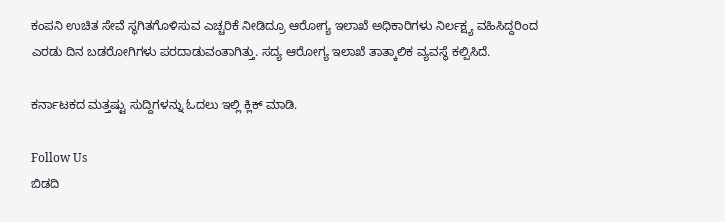ಕಂಪನಿ ಉಚಿತ ‌ಸೇವೆ‌ ಸ್ಥಗಿತಗೊಳಿಸುವ ಎಚ್ಚರಿಕೆ ನೀಡಿದ್ರೂ ಆರೋಗ್ಯ ಇಲಾಖೆ ಅಧಿಕಾರಿಗಳು ನಿರ್ಲಕ್ಷ್ಯ ವಹಿಸಿದ್ದರಿಂದ ಎರಡು ದಿನ ಬಡರೋಗಿಗಳು ಪರದಾಡುವಂತಾಗಿತ್ತು. ಸದ್ಯ ಆರೋಗ್ಯ ಇಲಾಖೆ ತಾತ್ಕಾಲಿಕ ವ್ಯವಸ್ಥೆ ಕಲ್ಪಿಸಿದೆ.

ಕರ್ನಾಟಕದ ಮತ್ತಷ್ಟು ಸುದ್ದಿಗಳನ್ನು ಓದಲು ಇಲ್ಲಿ ಕ್ಲಿಕ್ ಮಾಡಿ.

Follow Us
ಬಿಡದಿ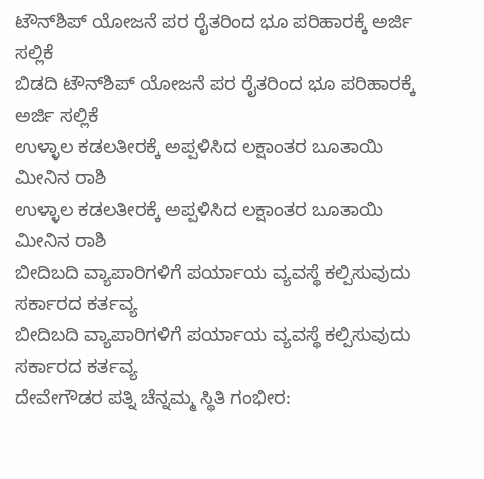ಟೌನ್‌ಶಿಪ್ ಯೋಜನೆ ಪರ ರೈತರಿಂದ ಭೂ ಪರಿಹಾರಕ್ಕೆ ಅರ್ಜಿ ಸಲ್ಲಿಕೆ
ಬಿಡದಿ ಟೌನ್‌ಶಿಪ್ ಯೋಜನೆ ಪರ ರೈತರಿಂದ ಭೂ ಪರಿಹಾರಕ್ಕೆ ಅರ್ಜಿ ಸಲ್ಲಿಕೆ
ಉಳ್ಳಾಲ ಕಡಲತೀರಕ್ಕೆ ಅಪ್ಪಳಿಸಿದ ಲಕ್ಷಾಂತರ ಬೂತಾಯಿ ಮೀನಿನ ರಾಶಿ
ಉಳ್ಳಾಲ ಕಡಲತೀರಕ್ಕೆ ಅಪ್ಪಳಿಸಿದ ಲಕ್ಷಾಂತರ ಬೂತಾಯಿ ಮೀನಿನ ರಾಶಿ
ಬೀದಿಬದಿ ವ್ಯಾಪಾರಿಗಳಿಗೆ ಪರ್ಯಾಯ ವ್ಯವಸ್ಥೆ ಕಲ್ಪಿಸುವುದು ಸರ್ಕಾರದ ಕರ್ತವ್ಯ
ಬೀದಿಬದಿ ವ್ಯಾಪಾರಿಗಳಿಗೆ ಪರ್ಯಾಯ ವ್ಯವಸ್ಥೆ ಕಲ್ಪಿಸುವುದು ಸರ್ಕಾರದ ಕರ್ತವ್ಯ
ದೇವೇಗೌಡರ ಪತ್ನಿ ಚೆನ್ನಮ್ಮ ಸ್ಥಿತಿ ಗಂಭೀರ: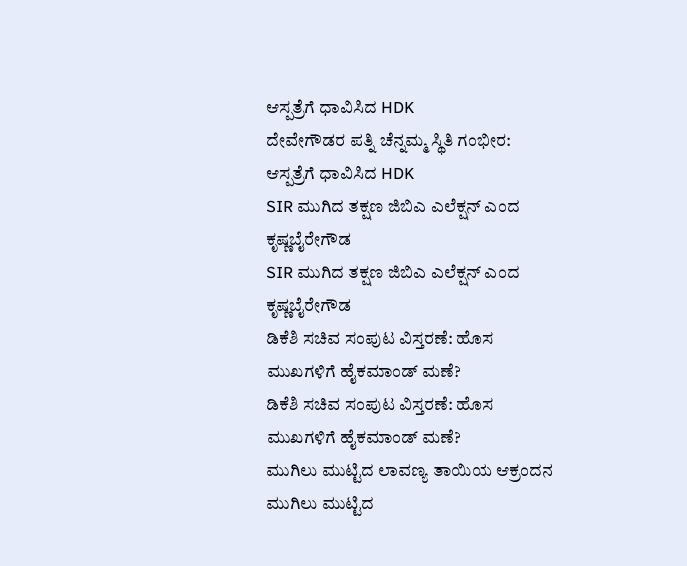ಆಸ್ಪತ್ರೆಗೆ ಧಾವಿಸಿದ HDK
ದೇವೇಗೌಡರ ಪತ್ನಿ ಚೆನ್ನಮ್ಮ ಸ್ಥಿತಿ ಗಂಭೀರ: ಆಸ್ಪತ್ರೆಗೆ ಧಾವಿಸಿದ HDK
SIR ಮುಗಿದ ತಕ್ಷಣ ಜಿಬಿಎ ಎಲೆಕ್ಷನ್ ಎಂದ ಕೃಷ್ಣಬೈರೇಗೌಡ
SIR ಮುಗಿದ ತಕ್ಷಣ ಜಿಬಿಎ ಎಲೆಕ್ಷನ್ ಎಂದ ಕೃಷ್ಣಬೈರೇಗೌಡ
ಡಿಕೆಶಿ ಸಚಿವ ಸಂಪುಟ ವಿಸ್ತರಣೆ: ಹೊಸ ಮುಖಗಳಿಗೆ ಹೈಕಮಾಂಡ್ ಮಣೆ?
ಡಿಕೆಶಿ ಸಚಿವ ಸಂಪುಟ ವಿಸ್ತರಣೆ: ಹೊಸ ಮುಖಗಳಿಗೆ ಹೈಕಮಾಂಡ್ ಮಣೆ?
ಮುಗಿಲು ಮುಟ್ಟಿದ ಲಾವಣ್ಯ ತಾಯಿಯ ಆಕ್ರಂದನ
ಮುಗಿಲು ಮುಟ್ಟಿದ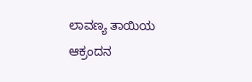ಲಾವಣ್ಯ ತಾಯಿಯ ಆಕ್ರಂದನ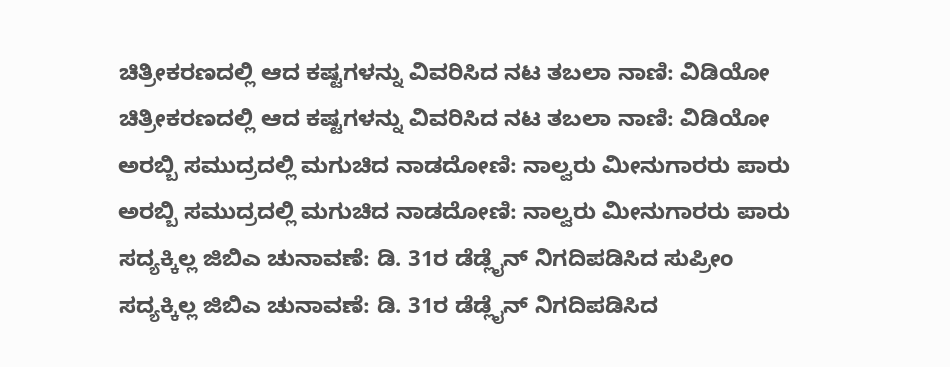ಚಿತ್ರೀಕರಣದಲ್ಲಿ ಆದ ಕಷ್ಟಗಳನ್ನು ವಿವರಿಸಿದ ನಟ ತಬಲಾ ನಾಣಿ: ವಿಡಿಯೋ
ಚಿತ್ರೀಕರಣದಲ್ಲಿ ಆದ ಕಷ್ಟಗಳನ್ನು ವಿವರಿಸಿದ ನಟ ತಬಲಾ ನಾಣಿ: ವಿಡಿಯೋ
ಅರಬ್ಬಿ ಸಮುದ್ರದಲ್ಲಿ ಮಗುಚಿದ ನಾಡದೋಣಿ: ನಾಲ್ವರು ಮೀನುಗಾರರು ಪಾರು
ಅರಬ್ಬಿ ಸಮುದ್ರದಲ್ಲಿ ಮಗುಚಿದ ನಾಡದೋಣಿ: ನಾಲ್ವರು ಮೀನುಗಾರರು ಪಾರು
ಸದ್ಯಕ್ಕಿಲ್ಲ ಜಿಬಿಎ ಚುನಾವಣೆ: ಡಿ. 31ರ ಡೆಡ್ಲೈನ್ ನಿಗದಿಪಡಿಸಿದ ಸುಪ್ರೀಂ
ಸದ್ಯಕ್ಕಿಲ್ಲ ಜಿಬಿಎ ಚುನಾವಣೆ: ಡಿ. 31ರ ಡೆಡ್ಲೈನ್ ನಿಗದಿಪಡಿಸಿದ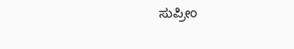ಸುಪ್ರೀಂ